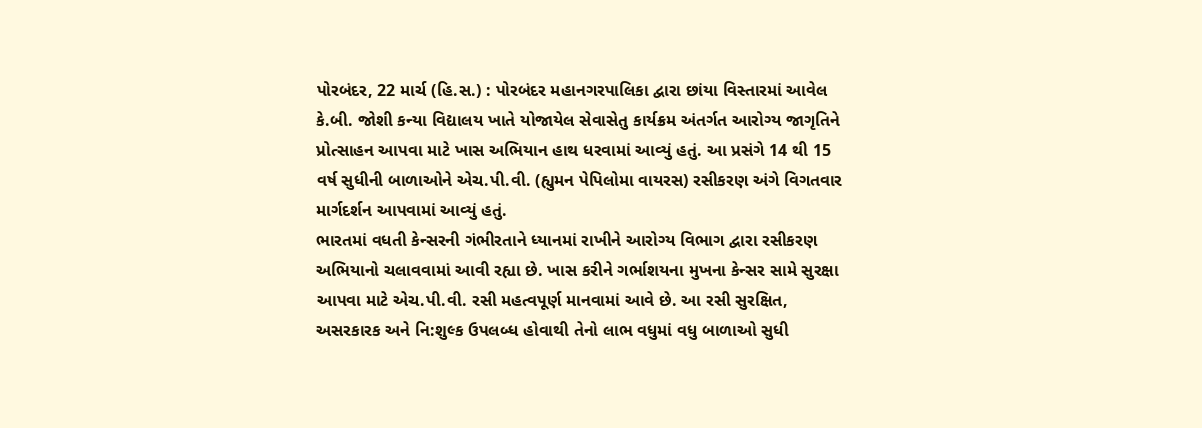પોરબંદર, 22 માર્ચ (હિ.સ.) : પોરબંદર મહાનગરપાલિકા દ્વારા છાંયા વિસ્તારમાં આવેલ કે.બી. જોશી કન્યા વિદ્યાલય ખાતે યોજાયેલ સેવાસેતુ કાર્યક્રમ અંતર્ગત આરોગ્ય જાગૃતિને પ્રોત્સાહન આપવા માટે ખાસ અભિયાન હાથ ધરવામાં આવ્યું હતું. આ પ્રસંગે 14 થી 15 વર્ષ સુધીની બાળાઓને એચ.પી.વી. (હ્યુમન પેપિલોમા વાયરસ) રસીકરણ અંગે વિગતવાર માર્ગદર્શન આપવામાં આવ્યું હતું.
ભારતમાં વધતી કેન્સરની ગંભીરતાને ધ્યાનમાં રાખીને આરોગ્ય વિભાગ દ્વારા રસીકરણ અભિયાનો ચલાવવામાં આવી રહ્યા છે. ખાસ કરીને ગર્ભાશયના મુખના કેન્સર સામે સુરક્ષા આપવા માટે એચ.પી.વી. રસી મહત્વપૂર્ણ માનવામાં આવે છે. આ રસી સુરક્ષિત, અસરકારક અને નિ:શુલ્ક ઉપલબ્ધ હોવાથી તેનો લાભ વધુમાં વધુ બાળાઓ સુધી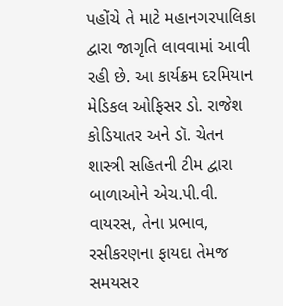પહોંચે તે માટે મહાનગરપાલિકા દ્વારા જાગૃતિ લાવવામાં આવી રહી છે. આ કાર્યક્રમ દરમિયાન મેડિકલ ઓફિસર ડો. રાજેશ કોડિયાતર અને ડૉ. ચેતન શાસ્ત્રી સહિતની ટીમ દ્વારા બાળાઓને એચ.પી.વી. વાયરસ, તેના પ્રભાવ, રસીકરણના ફાયદા તેમજ સમયસર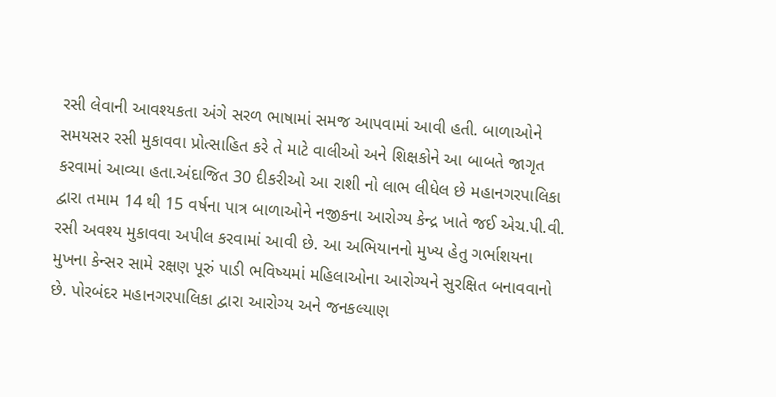રસી લેવાની આવશ્યકતા અંગે સરળ ભાષામાં સમજ આપવામાં આવી હતી. બાળાઓને સમયસર રસી મુકાવવા પ્રોત્સાહિત કરે તે માટે વાલીઓ અને શિક્ષકોને આ બાબતે જાગૃત કરવામાં આવ્યા હતા.અંદાજિત 30 દીકરીઓ આ રાશી નો લાભ લીધેલ છે મહાનગરપાલિકા દ્વારા તમામ 14 થી 15 વર્ષના પાત્ર બાળાઓને નજીકના આરોગ્ય કેન્દ્ર ખાતે જઈ એચ.પી.વી. રસી અવશ્ય મુકાવવા અપીલ કરવામાં આવી છે. આ અભિયાનનો મુખ્ય હેતુ ગર્ભાશયના મુખના કેન્સર સામે રક્ષણ પૂરું પાડી ભવિષ્યમાં મહિલાઓના આરોગ્યને સુરક્ષિત બનાવવાનો છે. પોરબંદર મહાનગરપાલિકા દ્વારા આરોગ્ય અને જનકલ્યાણ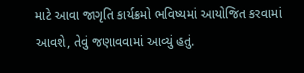માટે આવા જાગૃતિ કાર્યક્રમો ભવિષ્યમાં આયોજિત કરવામાં આવશે, તેવું જણાવવામાં આવ્યું હતું.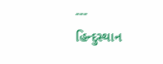---
હિન્દુસ્થાન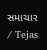સમાચાર / Tejas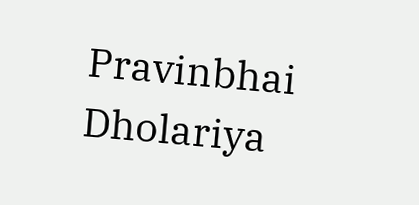Pravinbhai Dholariya